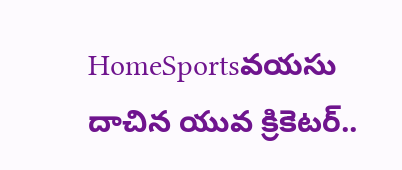HomeSportsవయసు దాచిన యువ క్రికెటర్..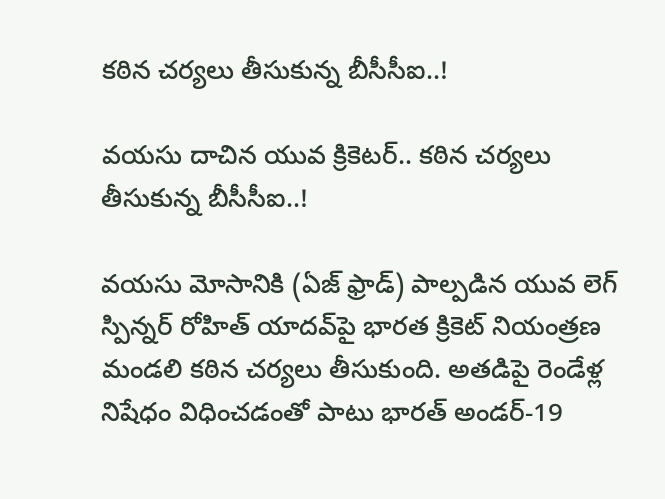కఠిన చర్యలు తీసుకున్న బీసీసీఐ..!

వయసు దాచిన యువ క్రికెటర్.. కఠిన చర్యలు తీసుకున్న బీసీసీఐ..!

వయసు మోసానికి (ఏజ్ ఫ్రాడ్) పాల్పడిన యువ లెగ్ స్పిన్నర్ రోహిత్ యాదవ్‌పై భారత క్రికెట్ నియంత్రణ మండలి కఠిన చర్యలు తీసుకుంది. అతడిపై రెండేళ్ల నిషేధం విధించడంతో పాటు భారత్ అండర్-19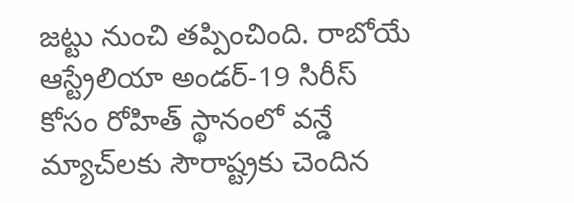జట్టు నుంచి తప్పించింది. రాబోయే ఆస్ట్రేలియా అండర్-19 సిరీస్ కోసం రోహిత్ స్థానంలో వన్డే మ్యాచ్‌లకు సౌరాష్ట్రకు చెందిన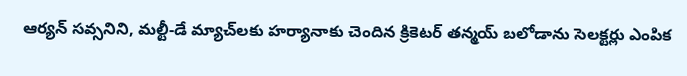ఆర్యన్ సవ్సనిని, మల్టీ-డే మ్యాచ్‌లకు హర్యానాకు చెందిన క్రికెటర్ తన్మయ్ బలోడాను సెలక్టర్లు ఎంపిక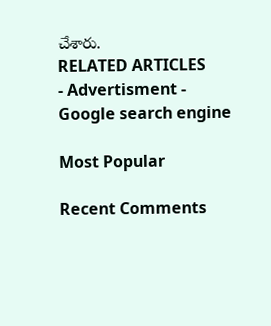చేశారు.
RELATED ARTICLES
- Advertisment -
Google search engine

Most Popular

Recent Comments